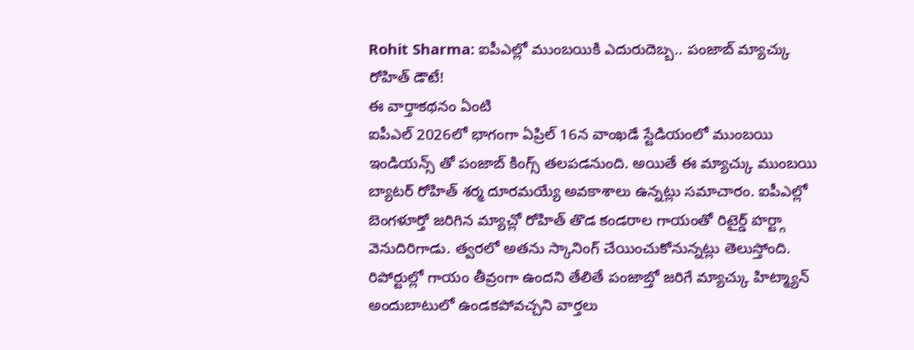Rohit Sharma: ఐపీఎల్లో ముంబయికి ఎదురుదెబ్బ.. పంజాబ్ మ్యాచ్కు రోహిత్ డౌటే!
ఈ వార్తాకథనం ఏంటి
ఐపీఎల్ 2026లో భాగంగా ఏప్రిల్ 16న వాంఖడే స్టేడియంలో ముంబయి ఇండియన్స్ తో పంజాబ్ కింగ్స్ తలపడనుంది. అయితే ఈ మ్యాచ్కు ముంబయి బ్యాటర్ రోహిత్ శర్మ దూరమయ్యే అవకాశాలు ఉన్నట్లు సమాచారం. ఐపీఎల్లో బెంగళూర్తో జరిగిన మ్యాచ్లో రోహిత్ తొడ కండరాల గాయంతో రిటైర్డ్ హర్ట్గా వెనుదిరిగాడు. త్వరలో అతను స్కానింగ్ చేయించుకోనున్నట్లు తెలుస్తోంది. రిపోర్టుల్లో గాయం తీవ్రంగా ఉందని తేలితే పంజాబ్తో జరిగే మ్యాచ్కు హిట్మ్యాన్ అందుబాటులో ఉండకపోవచ్చని వార్తలు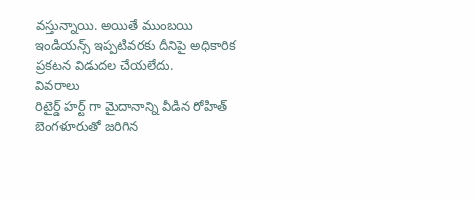వస్తున్నాయి. అయితే ముంబయి ఇండియన్స్ ఇప్పటివరకు దీనిపై అధికారిక ప్రకటన విడుదల చేయలేదు.
వివరాలు
రిటైర్డ్ హర్ట్ గా మైదానాన్ని వీడిన రోహిత్
బెంగళూరుతో జరిగిన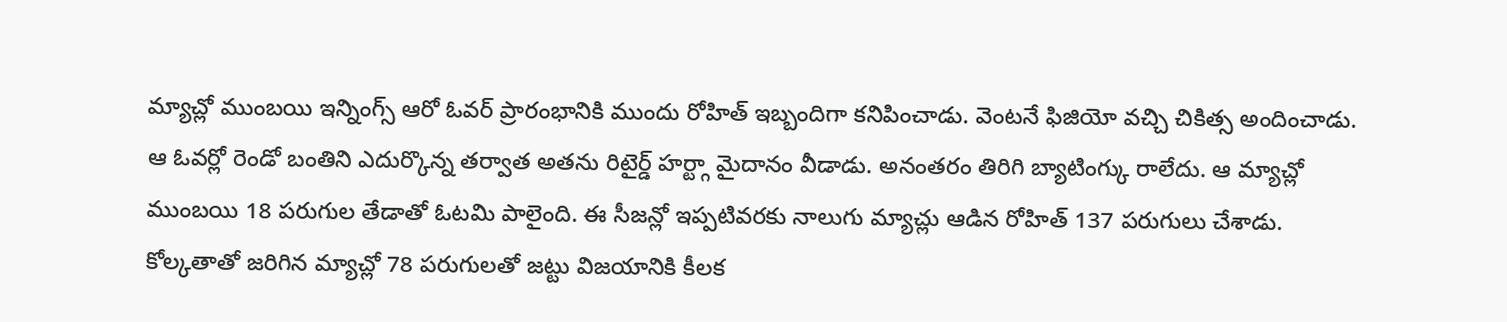మ్యాచ్లో ముంబయి ఇన్నింగ్స్ ఆరో ఓవర్ ప్రారంభానికి ముందు రోహిత్ ఇబ్బందిగా కనిపించాడు. వెంటనే ఫిజియో వచ్చి చికిత్స అందించాడు. ఆ ఓవర్లో రెండో బంతిని ఎదుర్కొన్న తర్వాత అతను రిటైర్డ్ హర్ట్గా మైదానం వీడాడు. అనంతరం తిరిగి బ్యాటింగ్కు రాలేదు. ఆ మ్యాచ్లో ముంబయి 18 పరుగుల తేడాతో ఓటమి పాలైంది. ఈ సీజన్లో ఇప్పటివరకు నాలుగు మ్యాచ్లు ఆడిన రోహిత్ 137 పరుగులు చేశాడు. కోల్కతాతో జరిగిన మ్యాచ్లో 78 పరుగులతో జట్టు విజయానికి కీలక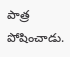పాత్ర పోషించాడు.